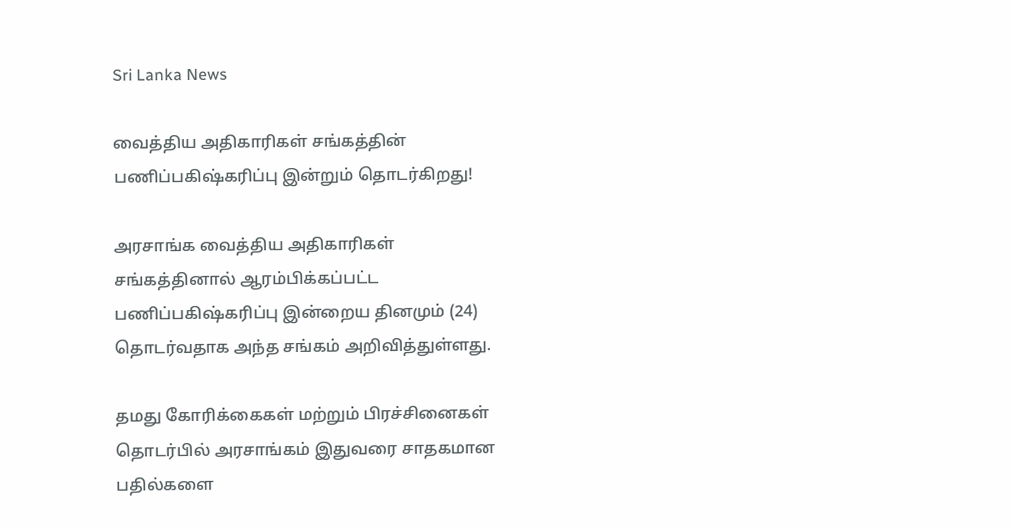Sri Lanka News

வைத்திய அதிகாரிகள் சங்கத்தின் பணிப்பகிஷ்கரிப்பு இன்றும் தொடர்கிறது!

அரசாங்க வைத்திய அதிகாரிகள் சங்கத்தினால் ஆரம்பிக்கப்பட்ட பணிப்பகிஷ்கரிப்பு இன்றைய தினமும் (24) தொடர்வதாக அந்த சங்கம் அறிவித்துள்ளது.

தமது கோரிக்கைகள் மற்றும் பிரச்சினைகள் தொடர்பில் அரசாங்கம் இதுவரை சாதகமான பதில்களை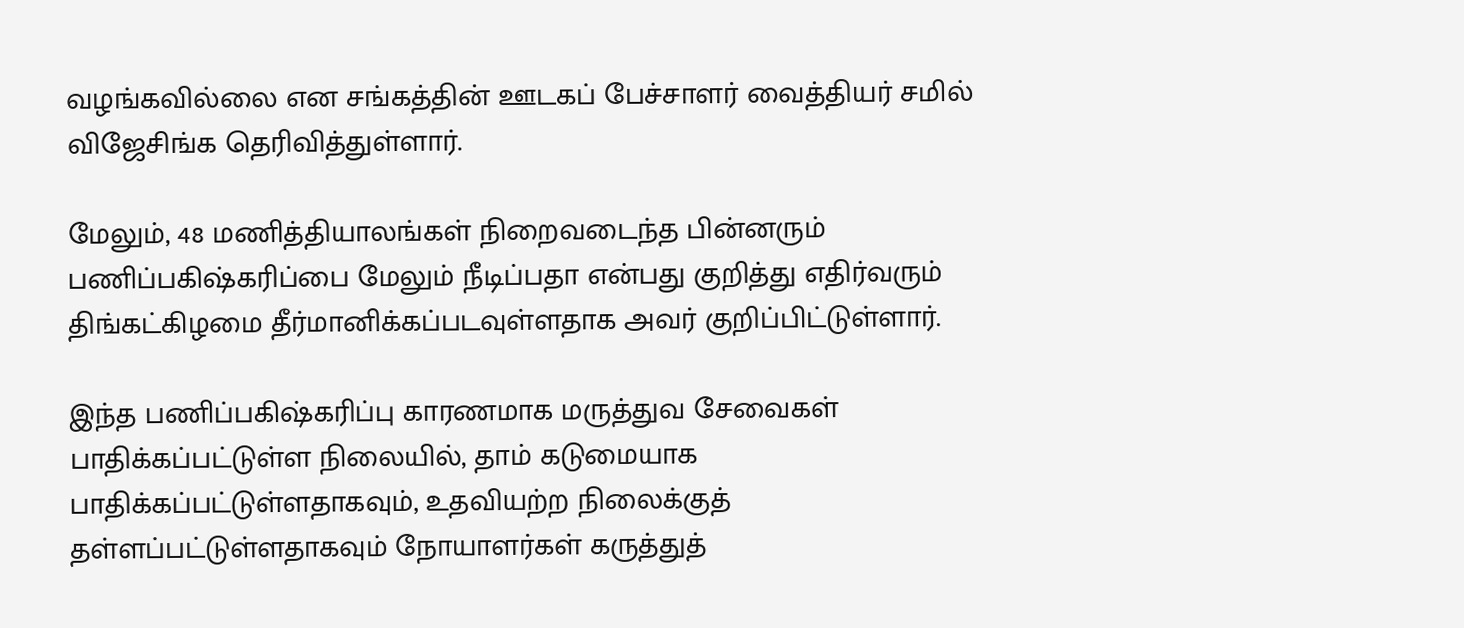வழங்கவில்லை என சங்கத்தின் ஊடகப் பேச்சாளர் வைத்தியர் சமில் விஜேசிங்க தெரிவித்துள்ளார்.

மேலும், 48 மணித்தியாலங்கள் நிறைவடைந்த பின்னரும் பணிப்பகிஷ்கரிப்பை மேலும் நீடிப்பதா என்பது குறித்து எதிர்வரும் திங்கட்கிழமை தீர்மானிக்கப்படவுள்ளதாக அவர் குறிப்பிட்டுள்ளார்.

இந்த பணிப்பகிஷ்கரிப்பு காரணமாக மருத்துவ சேவைகள் பாதிக்கப்பட்டுள்ள நிலையில், தாம் கடுமையாக பாதிக்கப்பட்டுள்ளதாகவும், உதவியற்ற நிலைக்குத் தள்ளப்பட்டுள்ளதாகவும் நோயாளர்கள் கருத்துத்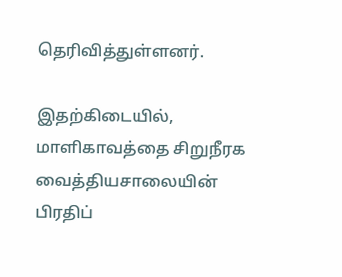தெரிவித்துள்ளனர்.

இதற்கிடையில், மாளிகாவத்தை சிறுநீரக வைத்தியசாலையின் பிரதிப்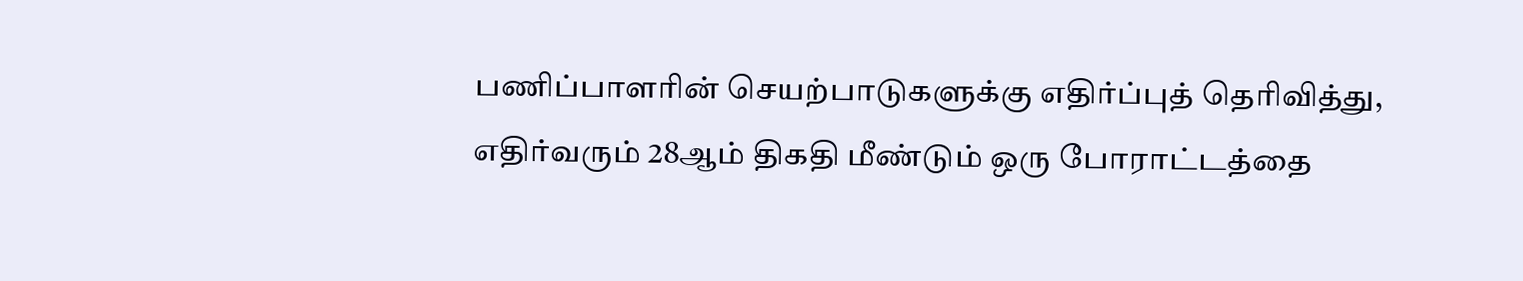பணிப்பாளரின் செயற்பாடுகளுக்கு எதிர்ப்புத் தெரிவித்து, எதிர்வரும் 28ஆம் திகதி மீண்டும் ஒரு போராட்டத்தை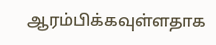ஆரம்பிக்கவுள்ளதாக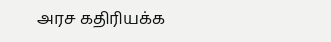அரச கதிரியக்க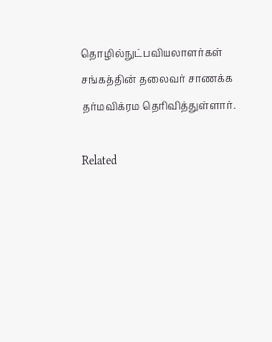தொழில்நுட்பவியலாளர்கள் சங்கத்தின் தலைவர் சாணக்க தர்மவிக்ரம தெரிவித்துள்ளார்.

Related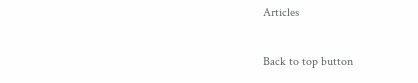Articles

Back to top button